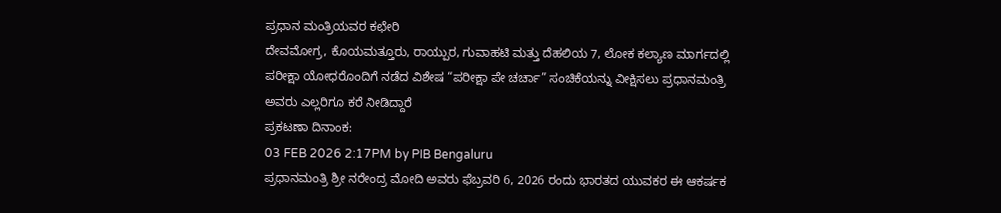ಪ್ರಧಾನ ಮಂತ್ರಿಯವರ ಕಛೇರಿ
ದೇವಮೋಗ್ರ, ಕೊಯಮತ್ತೂರು, ರಾಯ್ಪುರ, ಗುವಾಹಟಿ ಮತ್ತು ದೆಹಲಿಯ 7, ಲೋಕ ಕಲ್ಯಾಣ ಮಾರ್ಗದಲ್ಲಿ ಪರೀಕ್ಷಾ ಯೋಧರೊಂದಿಗೆ ನಡೆದ ವಿಶೇಷ “ಪರೀಕ್ಷಾ ಪೇ ಚರ್ಚಾ” ಸಂಚಿಕೆಯನ್ನು ವೀಕ್ಷಿಸಲು ಪ್ರಧಾನಮಂತ್ರಿ ಅವರು ಎಲ್ಲರಿಗೂ ಕರೆ ನೀಡಿದ್ದಾರೆ
ಪ್ರಕಟಣಾ ದಿನಾಂಕ:
03 FEB 2026 2:17PM by PIB Bengaluru
ಪ್ರಧಾನಮಂತ್ರಿ ಶ್ರೀ ನರೇಂದ್ರ ಮೋದಿ ಅವರು ಫೆಬ್ರವರಿ 6, 2026 ರಂದು ಭಾರತದ ಯುವಕರ ಈ ಆಕರ್ಷಕ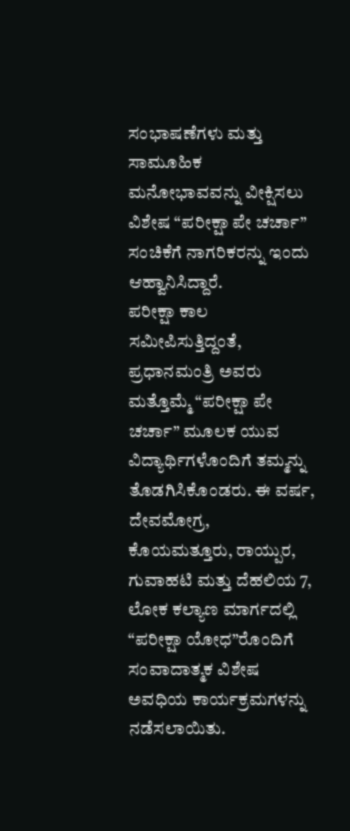ಸಂಭಾಷಣೆಗಳು ಮತ್ತು ಸಾಮೂಹಿಕ ಮನೋಭಾವವನ್ನು ವೀಕ್ಷಿಸಲು ವಿಶೇಷ “ಪರೀಕ್ಷಾ ಪೇ ಚರ್ಚಾ” ಸಂಚಿಕೆಗೆ ನಾಗರಿಕರನ್ನು ಇಂದು ಆಹ್ವಾನಿಸಿದ್ದಾರೆ.
ಪರೀಕ್ಷಾ ಕಾಲ ಸಮೀಪಿಸುತ್ತಿದ್ದಂತೆ, ಪ್ರಧಾನಮಂತ್ರಿ ಅವರು ಮತ್ತೊಮ್ಮೆ “ಪರೀಕ್ಷಾ ಪೇ ಚರ್ಚಾ” ಮೂಲಕ ಯುವ ವಿದ್ಯಾರ್ಥಿಗಳೊಂದಿಗೆ ತಮ್ಮನ್ನು ತೊಡಗಿಸಿಕೊಂಡರು. ಈ ವರ್ಷ, ದೇವಮೋಗ್ರ, ಕೊಯಮತ್ತೂರು, ರಾಯ್ಪುರ, ಗುವಾಹಟಿ ಮತ್ತು ದೆಹಲಿಯ 7, ಲೋಕ ಕಲ್ಯಾಣ ಮಾರ್ಗದಲ್ಲಿ “ಪರೀಕ್ಷಾ ಯೋಧ”ರೊಂದಿಗೆ ಸಂವಾದಾತ್ಮಕ ವಿಶೇಷ ಅವಧಿಯ ಕಾರ್ಯಕ್ರಮಗಳನ್ನು ನಡೆಸಲಾಯಿತು.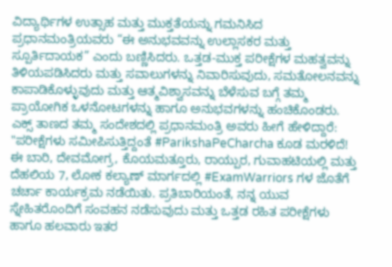ವಿದ್ಯಾರ್ಥಿಗಳ ಉತ್ಸಾಹ ಮತ್ತು ಮುಕ್ತತೆಯನ್ನು ಗಮನಿಸಿದ ಪ್ರಧಾನಮಂತ್ರಿಯವರು “ಈ ಅನುಭವವನ್ನು ಉಲ್ಲಾಸಕರ ಮತ್ತು ಸ್ಪೂರ್ತಿದಾಯಕ” ಎಂದು ಬಣ್ಣಿಸಿದರು. ಒತ್ತಡ-ಮುಕ್ತ ಪರೀಕ್ಷೆಗಳ ಮಹತ್ವವನ್ನು ತಿಳಿಯಪಡಿಸಿದರು ಮತ್ತು ಸವಾಲುಗಳನ್ನು ನಿವಾರಿಸುವುದು, ಸಮತೋಲನವನ್ನು ಕಾಪಾಡಿಕೊಳ್ಳುವುದು ಮತ್ತು ಆತ್ಮವಿಶ್ವಾಸವನ್ನು ಬೆಳೆಸುವ ಬಗ್ಗೆ ತಮ್ಮ ಪ್ರಾಯೋಗಿಕ ಒಳನೋಟಗಳನ್ನು ಹಾಗೂ ಅನುಭವಗಳನ್ನು ಹಂಚಿಕೊಂಡರು.
ಎಕ್ಸ್ ತಾಣದ ತಮ್ಮ ಸಂದೇಶದಲ್ಲಿ ಪ್ರಧಾನಮಂತ್ರಿ ಅವರು ಹೀಗೆ ಹೇಳಿದ್ದಾರೆ:
"ಪರೀಕ್ಷೆಗಳು ಸಮೀಪಿಸುತ್ತಿದ್ದಂತೆ #ParikshaPeCharcha ಕೂಡ ಮರಳಿದೆ!
ಈ ಬಾರಿ, ದೇವಮೋಗ್ರ, ಕೊಯಮತ್ತೂರು, ರಾಯ್ಪುರ, ಗುವಾಹಟಿಯಲ್ಲಿ ಮತ್ತು ದೆಹಲಿಯ 7, ಲೋಕ ಕಲ್ಯಾಣ್ ಮಾರ್ಗದಲ್ಲಿ #ExamWarriors ಗಳ ಜೊತೆಗೆ ಚರ್ಚಾ ಕಾರ್ಯಕ್ರಮ ನಡೆಯಿತು. ಪ್ರತಿಬಾರಿಯಂತೆ, ನನ್ನ ಯುವ ಸ್ನೇಹಿತರೊಂದಿಗೆ ಸಂವಹನ ನಡೆಸುವುದು ಮತ್ತು ಒತ್ತಡ ರಹಿತ ಪರೀಕ್ಷೆಗಳು ಹಾಗೂ ಹಲವಾರು ಇತರ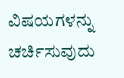ವಿಷಯಗಳನ್ನು ಚರ್ಚಿಸುವುದು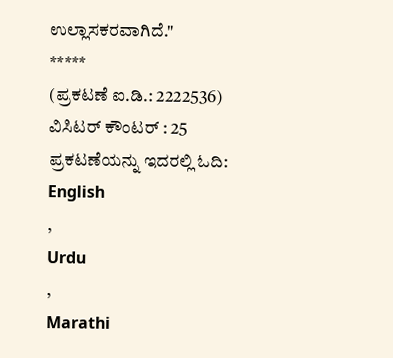ಉಲ್ಲಾಸಕರವಾಗಿದೆ."
*****
(ಪ್ರಕಟಣೆ ಐ.ಡಿ.: 2222536)
ವಿಸಿಟರ್ ಕೌಂಟರ್ : 25
ಪ್ರಕಟಣೆಯನ್ನು ಇದರಲ್ಲಿ ಓದಿ:
English
,
Urdu
,
Marathi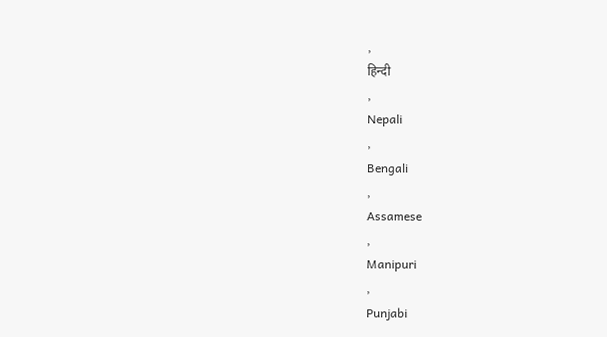,
हिन्दी
,
Nepali
,
Bengali
,
Assamese
,
Manipuri
,
Punjabi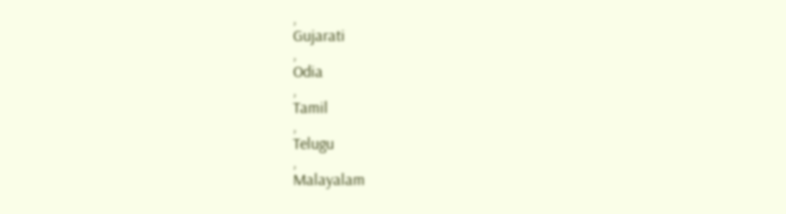,
Gujarati
,
Odia
,
Tamil
,
Telugu
,
Malayalam